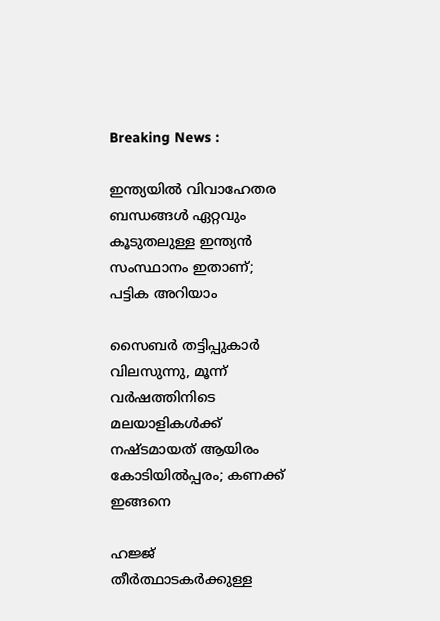Breaking News :

ഇന്ത്യയില്‍ വിവാഹേതര ബന്ധങ്ങള്‍ ഏറ്റവും കൂടുതലുള്ള ഇന്ത്യന്‍ സംസ്ഥാനം ഇതാണ്; പട്ടിക അറിയാം

സൈബര്‍ തട്ടിപ്പുകാര്‍ വിലസുന്നു, മൂന്ന് വര്‍ഷത്തിനിടെ മലയാളികള്‍ക്ക് നഷ്ടമായത് ആയിരം കോടിയില്‍പ്പരം; കണക്ക് ഇങ്ങനെ

ഹജ്ജ് തീർത്ഥാടകർക്കുള്ള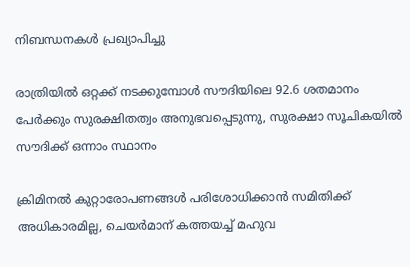നിബന്ധനകൾ പ്രഖ്യാപിച്ചു

രാത്രിയിൽ ഒറ്റക്ക് നടക്കുമ്പോൾ സൗദിയിലെ 92.6 ശതമാനം പേർക്കും സുരക്ഷിതത്വം അനുഭവപ്പെടുന്നു, സുരക്ഷാ സൂചികയിൽ സൗദിക്ക് ഒന്നാം സ്ഥാനം

ക്രിമിനല്‍ കുറ്റാരോപണങ്ങള്‍ പരിശോധിക്കാന്‍ സമിതിക്ക്‌ അധികാരമില്ല, ചെയര്‍മാന്‌ കത്തയച്ച് മഹുവ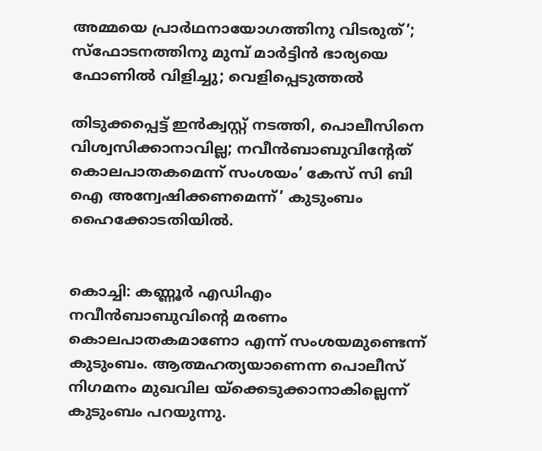അമ്മയെ പ്രാര്‍ഥനായോഗത്തിനു വിടരുത്’; സ്‌ഫോടനത്തിനു മുമ്പ് മാര്‍ട്ടിന്‍ ഭാര്യയെ ഫോണില്‍ വിളിച്ചു; വെളിപ്പെടുത്തല്‍

തിടുക്കപ്പെട്ട് ഇൻക്വസ്റ്റ് നടത്തി, പൊലീസിനെ വിശ്വസിക്കാനാവില്ല; നവീൻബാബുവിന്റേത് കൊലപാതകമെന്ന് സംശയം’ കേസ് സി ബി ഐ അന്വേഷിക്കണമെന്ന്’ കുടുംബം ഹൈക്കോടതിയില്‍.


കൊച്ചി: കണ്ണൂര്‍ എഡിഎം നവീന്‍ബാബുവിന്റെ മരണം കൊലപാതകമാണോ എന്ന് സംശയമുണ്ടെന്ന് കുടുംബം. ആത്മഹത്യയാണെന്ന പൊലീസ് നിഗമനം മുഖവില യ്‌ക്കെടുക്കാനാകില്ലെന്ന് കുടുംബം പറയുന്നു.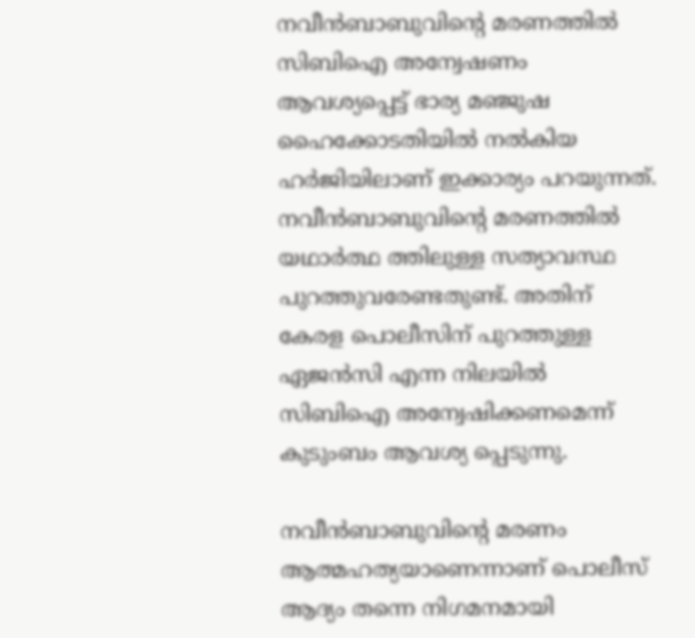നവീന്‍ബാബുവിന്റെ മരണത്തില്‍ സിബിഐ അന്വേഷണം ആവശ്യപ്പെട്ട് ഭാര്യ മഞ്ജുഷ ഹൈക്കോടതിയില്‍ നല്‍കിയ ഹര്‍ജിയിലാണ് ഇക്കാര്യം പറയുന്നത്. നവീന്‍ബാബുവിന്റെ മരണത്തില്‍ യഥാര്‍ത്ഥ ത്തിലുള്ള സത്യാവസ്ഥ പുറത്തുവരേണ്ടതുണ്ട്. അതിന് കേരള പൊലീസിന് പുറത്തുള്ള ഏജന്‍സി എന്ന നിലയില്‍ സിബിഐ അന്വേഷിക്കണമെന്ന് കുടുംബം ആവശ്യ പ്പെടുന്നു.

നവീന്‍ബാബുവിന്റെ മരണം ആത്മഹത്യയാണെന്നാണ് പൊലീസ് ആദ്യം തന്നെ നിഗമനമായി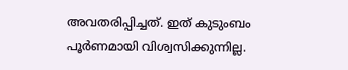അവതരിപ്പിച്ചത്. ഇത് കുടുംബം പൂര്‍ണമായി വിശ്വസിക്കുന്നില്ല.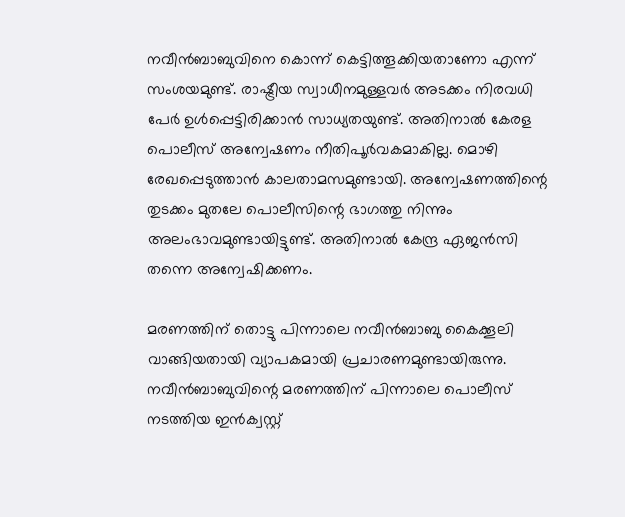നവീന്‍ബാബുവിനെ കൊന്ന് കെട്ടിത്തൂക്കിയതാണോ എന്ന് സംശയമുണ്ട്. രാഷ്ട്രീയ സ്വാധീനമുള്ളവര്‍ അടക്കം നിരവധി പേര്‍ ഉള്‍പ്പെട്ടിരിക്കാന്‍ സാധ്യതയുണ്ട്. അതിനാല്‍ കേരള പൊലീസ് അന്വേഷണം നീതിപൂര്‍വകമാകില്ല. മൊഴി രേഖപ്പെടുത്താൻ കാലതാമസമുണ്ടായി. അന്വേഷണത്തിന്റെ തുടക്കം മുതലേ പൊലീസിന്റെ ഭാഗത്തു നിന്നും അലംഭാവമുണ്ടായിട്ടുണ്ട്. അതിനാല്‍ കേന്ദ്ര ഏജന്‍സി തന്നെ അന്വേഷിക്കണം.

മരണത്തിന് തൊട്ടു പിന്നാലെ നവീന്‍ബാബു കൈക്കൂലി വാങ്ങിയതായി വ്യാപകമായി പ്രചാരണമുണ്ടായിരുന്നു. നവീന്‍ബാബുവിന്റെ മരണത്തിന് പിന്നാലെ പൊലീസ് നടത്തിയ ഇന്‍ക്വസ്റ്റ്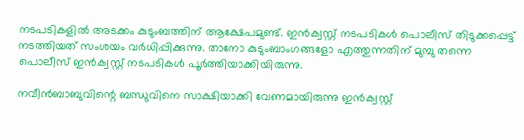നടപടികളില്‍ അടക്കം കുടുംബത്തിന് ആക്ഷേപമുണ്ട്. ഇന്‍ക്വസ്റ്റ് നടപടികള്‍ പൊലീസ് തിടുക്കപ്പെട്ട് നടത്തിയത് സംശയം വര്‍ധിപ്പിക്കുന്നു. താനോ കുടുംബാംഗങ്ങളോ എത്തുന്നതിന് മുമ്പു തന്നെ പൊലീസ് ഇന്‍ക്വസ്റ്റ് നടപടികള്‍ പൂര്‍ത്തിയാക്കിയിരുന്നു.

നവീന്‍ബാബുവിന്റെ ബന്ധുവിനെ സാക്ഷിയാക്കി വേണമായിരുന്നു ഇന്‍ക്വസ്റ്റ്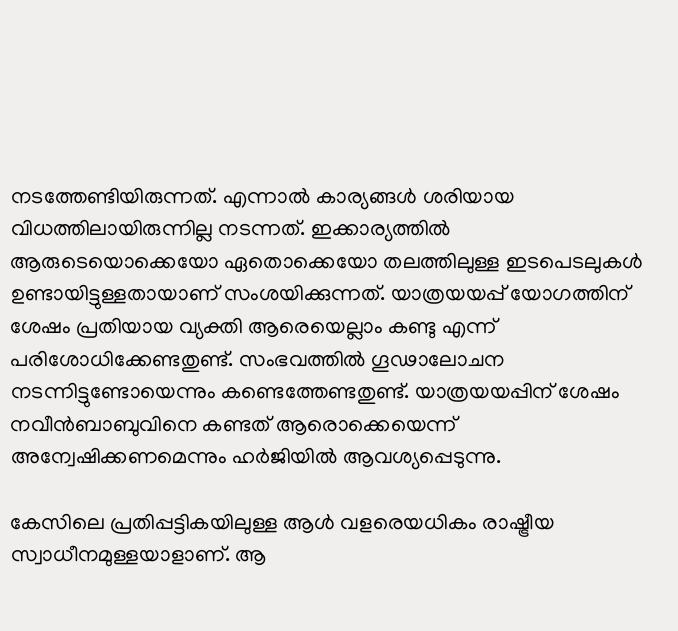നടത്തേണ്ടിയിരുന്നത്. എന്നാല്‍ കാര്യങ്ങള്‍ ശരിയായ വിധത്തിലായിരുന്നില്ല നടന്നത്. ഇക്കാര്യത്തില്‍ ആരുടെയൊക്കെയോ ഏതൊക്കെയോ തലത്തിലുള്ള ഇടപെടലുകള്‍ ഉണ്ടായിട്ടുള്ളതായാണ് സംശയിക്കുന്നത്. യാത്രയയപ്പ് യോഗത്തിന് ശേഷം പ്രതിയായ വ്യക്തി ആരെയെല്ലാം കണ്ടു എന്ന് പരിശോധിക്കേണ്ടതുണ്ട്. സംഭവത്തില്‍ ഗൂഢാലോചന നടന്നിട്ടുണ്ടോയെന്നും കണ്ടെത്തേണ്ടതുണ്ട്. യാത്രയയപ്പിന് ശേഷം നവീൻബാബുവിനെ കണ്ടത് ആരൊക്കെയെന്ന് അന്വേഷിക്കണമെന്നും ഹർജിയിൽ ആവശ്യപ്പെടുന്നു.

കേസിലെ പ്രതിപ്പട്ടികയിലുള്ള ആള്‍ വളരെയധികം രാഷ്ട്രീയ സ്വാധീനമുള്ളയാളാണ്. ആ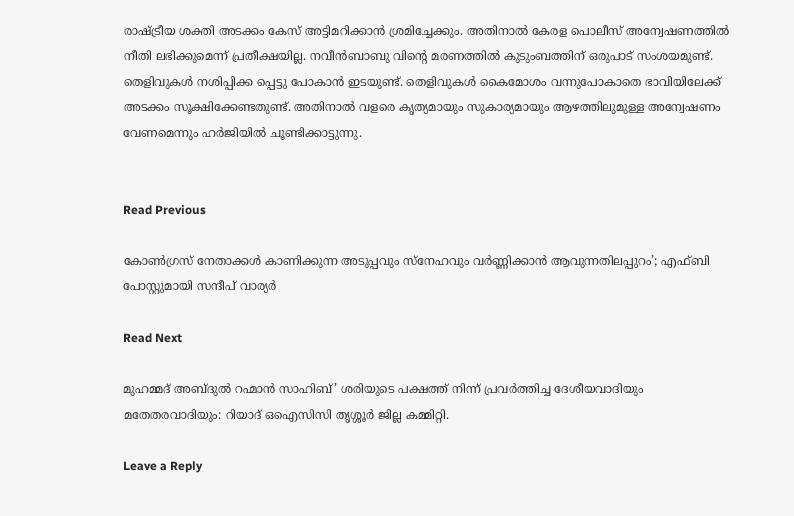രാഷ്ട്രീയ ശക്തി അടക്കം കേസ് അട്ടിമറിക്കാന്‍ ശ്രമിച്ചേക്കും. അതിനാല്‍ കേരള പൊലീസ് അന്വേഷണത്തില്‍ നീതി ലഭിക്കുമെന്ന് പ്രതീക്ഷയില്ല. നവീന്‍ബാബു വിന്റെ മരണത്തില്‍ കുടുംബത്തിന് ഒരുപാട് സംശയമുണ്ട്. തെളിവുകള്‍ നശിപ്പിക്ക പ്പെട്ടു പോകാന്‍ ഇടയുണ്ട്. തെളിവുകള്‍ കൈമോശം വന്നുപോകാതെ ഭാവിയിലേക്ക് അടക്കം സൂക്ഷിക്കേണ്ടതുണ്ട്. അതിനാല്‍ വളരെ കൃത്യമായും സുകാര്യമായും ആഴത്തിലുമുള്ള അന്വേഷണം വേണമെന്നും ഹര്‍ജിയില്‍ ചൂണ്ടിക്കാട്ടുന്നു.


Read Previous

കോൺഗ്രസ് നേതാക്കൾ കാണിക്കുന്ന അടുപ്പവും സ്നേഹവും വർണ്ണിക്കാൻ ആവുന്നതിലപ്പുറം’; എഫ്ബി പോസ്റ്റുമായി സന്ദീപ് വാര്യർ

Read Next

മുഹമ്മദ്‌ അബ്ദുൽ റഹ്മാൻ സാഹിബ്’ ശരിയുടെ പക്ഷത്ത് നിന്ന് പ്രവർത്തിച്ച ദേശീയവാദിയും മതേതരവാദിയും: റിയാദ് ഒഐസിസി തൃശ്ശൂർ ജില്ല കമ്മിറ്റി.

Leave a Reply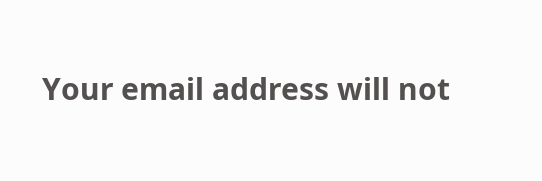Your email address will not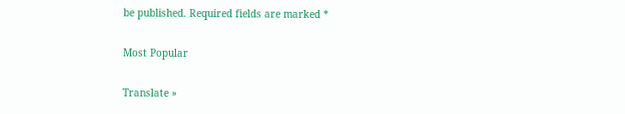be published. Required fields are marked *

Most Popular

Translate »